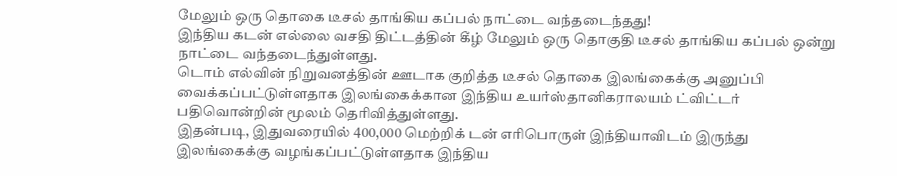மேலும் ஒரு தொகை டீசல் தாங்கிய கப்பல் நாட்டை வந்தடைந்தது!
இந்திய கடன் எல்லை வசதி திட்டத்தின் கீழ் மேலும் ஒரு தொகுதி டீசல் தாங்கிய கப்பல் ஒன்று நாட்டை வந்தடைந்துள்ளது.
டொம் எல்வின் நிறுவனத்தின் ஊடாக குறித்த டீசல் தொகை இலங்கைக்கு அனுப்பி வைக்கப்பட்டுள்ளதாக இலங்கைக்கான இந்திய உயர்ஸ்தானிகராலயம் ட்விட்டர் பதிவொன்றின் மூலம் தெரிவித்துள்ளது.
இதன்படி, இதுவரையில் 400,000 மெற்றிக் டன் எரிபொருள் இந்தியாவிடம் இருந்து இலங்கைக்கு வழங்கப்பட்டுள்ளதாக இந்திய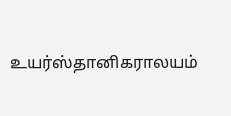உயர்ஸ்தானிகராலயம்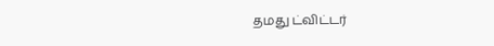தமது ட்விட்டர்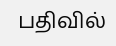பதிவில்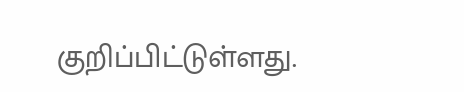குறிப்பிட்டுள்ளது.